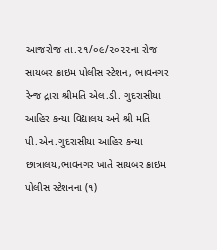આજરોજ તા.૨૧/૦૯/૨૦૨૨ના રોજ સાયબર ક્રાઇમ પોલીસ સ્ટેશન, ભાવનગર રેન્જ દ્રારા શ્રીમતિ એલ.ડી. ગુદરાસીયા આહિર કન્યા વિદ્યાલય અને શ્રી મતિ પી.એન.ગુદરાસીયા આહિર કન્યા છાત્રાલય,ભાવનગર ખાતે સાયબર ક્રાઇમ પોલીસ સ્ટેશનના (૧)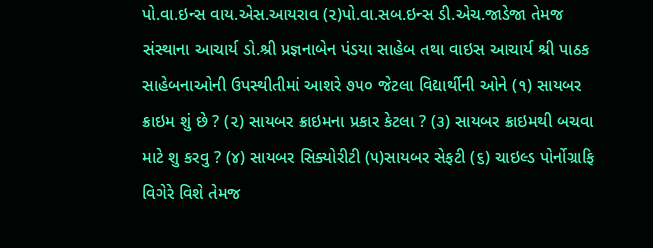પો.વા.ઇન્સ વાય.એસ.આયરાવ (૨)પો.વા.સબ.ઇન્સ ડી.એચ.જાડેજા તેમજ સંસ્થાના આચાર્ય ડો.શ્રી પ્રજ્ઞનાબેન પંડયા સાહેબ તથા વાઇસ આચાર્ય શ્રી પાઠક સાહેબનાઓની ઉપસ્થીતીમાં આશરે ૭૫૦ જેટલા વિદ્યાર્થીની ઓને (૧) સાયબર ક્રાઇમ શું છે ? (૨) સાયબર ક્રાઇમના પ્રકાર કેટલા ? (૩) સાયબર ક્રાઇમથી બચવા માટે શુ કરવુ ? (૪) સાયબર સિક્યોરીટી (૫)સાયબર સેફટી (૬) ચાઇલ્ડ પોર્નોગ્રાફિ વિગેરે વિશે તેમજ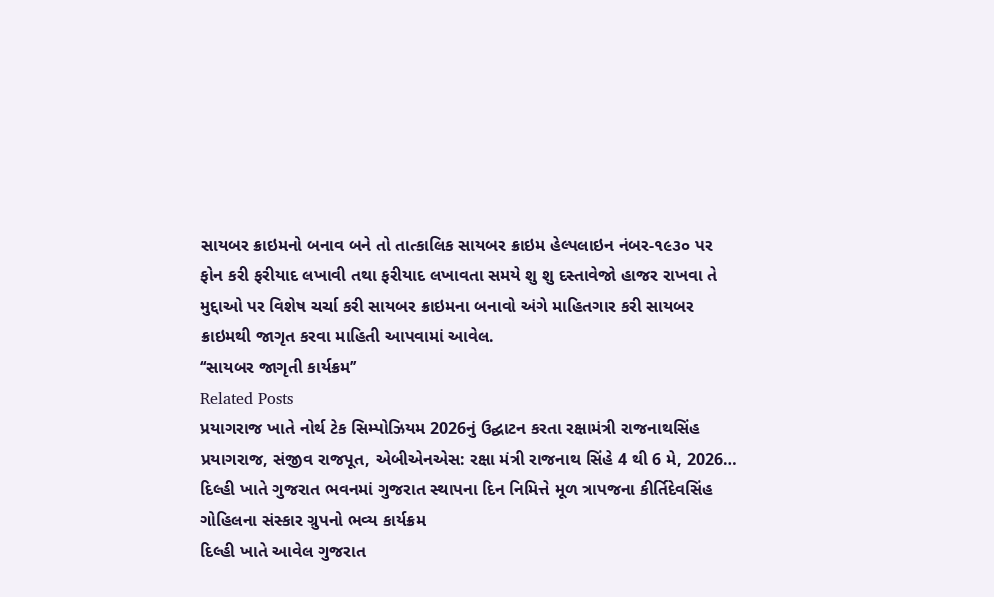સાયબર ક્રાઇમનો બનાવ બને તો તાત્કાલિક સાયબર ક્રાઇમ હેલ્પલાઇન નંબર-૧૯૩૦ પર ફોન કરી ફરીયાદ લખાવી તથા ફરીયાદ લખાવતા સમયે શુ શુ દસ્તાવેજો હાજર રાખવા તે મુદ્દાઓ પર વિશેષ ચર્ચા કરી સાયબર ક્રાઇમના બનાવો અંગે માહિતગાર કરી સાયબર ક્રાઇમથી જાગૃત કરવા માહિતી આપવામાં આવેલ.
‘‘સાયબર જાગૃતી કાર્યક્રમ’’
Related Posts
પ્રયાગરાજ ખાતે નોર્થ ટેક સિમ્પોઝિયમ 2026નું ઉદ્ઘાટન કરતા રક્ષામંત્રી રાજનાથસિંહ
પ્રયાગરાજ, સંજીવ રાજપૂત, એબીએનએસ: રક્ષા મંત્રી રાજનાથ સિંહે 4 થી 6 મે, 2026…
દિલ્હી ખાતે ગુજરાત ભવનમાં ગુજરાત સ્થાપના દિન નિમિત્તે મૂળ ત્રાપજના કીર્તિદેવસિંહ ગોહિલના સંસ્કાર ગ્રુપનો ભવ્ય કાર્યક્રમ
દિલ્હી ખાતે આવેલ ગુજરાત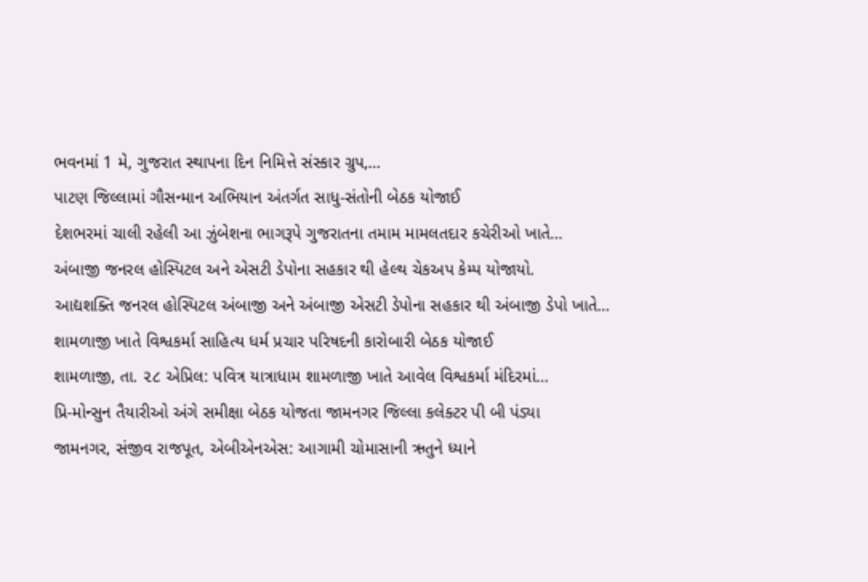ભવનમાં 1 મે, ગુજરાત સ્થાપના દિન નિમિત્તે સંસ્કાર ગ્રુપ,…
પાટણ જિલ્લામાં ગૌસન્માન અભિયાન અંતર્ગત સાધુ-સંતોની બેઠક યોજાઈ
દેશભરમાં ચાલી રહેલી આ ઝુંબેશના ભાગરૂપે ગુજરાતના તમામ મામલતદાર કચેરીઓ ખાતે…
અંબાજી જનરલ હોસ્પિટલ અને એસટી ડેપોના સહકાર થી હેલ્થ ચેકઅપ કેમ્પ યોજાયો.
આદ્યશક્તિ જનરલ હોસ્પિટલ અંબાજી અને અંબાજી એસટી ડેપોના સહકાર થી અંબાજી ડેપો ખાતે…
શામળાજી ખાતે વિશ્વકર્મા સાહિત્ય ધર્મ પ્રચાર પરિષદની કારોબારી બેઠક યોજાઈ
શામળાજી, તા. ૨૮ એપ્રિલ: પવિત્ર યાત્રાધામ શામળાજી ખાતે આવેલ વિશ્વકર્મા મંદિરમાં…
પ્રિ-મોન્સુન તૈયારીઓ અંગે સમીક્ષા બેઠક યોજતા જામનગર જિલ્લા કલેક્ટર પી બી પંડ્યા
જામનગર, સંજીવ રાજપૂત, એબીએનએસ: આગામી ચોમાસાની ઋતુને ધ્યાને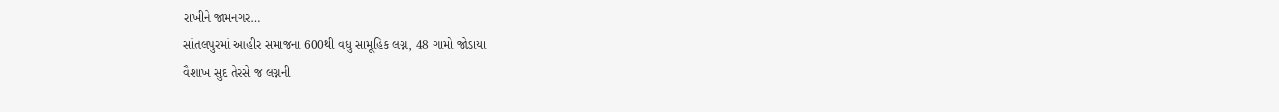રાખીને જામનગર…
સાંતલપુરમાં આહીર સમાજના 600થી વધુ સામૂહિક લગ્ન, 48 ગામો જોડાયા
વૈશાખ સુદ તેરસે જ લગ્નની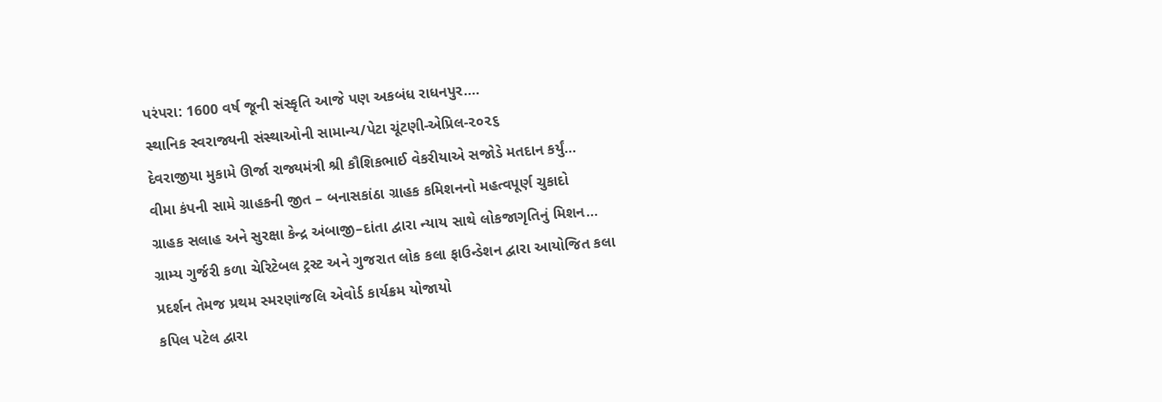પરંપરા: 1600 વર્ષ જૂની સંસ્કૃતિ આજે પણ અકબંધ રાધનપુર.…
સ્થાનિક સ્વરાજ્યની સંસ્થાઓની સામાન્ય/પેટા ચૂંટણી-એપ્રિલ-૨૦૨૬
દેવરાજીયા મુકામે ઊર્જા રાજ્યમંત્રી શ્રી કૌશિકભાઈ વેકરીયાએ સજોડે મતદાન કર્યું…
વીમા કંપની સામે ગ્રાહકની જીત – બનાસકાંઠા ગ્રાહક કમિશનનો મહત્વપૂર્ણ ચુકાદો
ગ્રાહક સલાહ અને સુરક્ષા કેન્દ્ર અંબાજી–દાંતા દ્વારા ન્યાય સાથે લોકજાગૃતિનું મિશન…
ગ્રામ્ય ગુર્જરી કળા ચેરિટેબલ ટ્રસ્ટ અને ગુજરાત લોક કલા ફાઉન્ડેશન દ્વારા આયોજિત કલા પ્રદર્શન તેમજ પ્રથમ સ્મરણાંજલિ એવોર્ડ કાર્યક્રમ યોજાયો
કપિલ પટેલ દ્વારા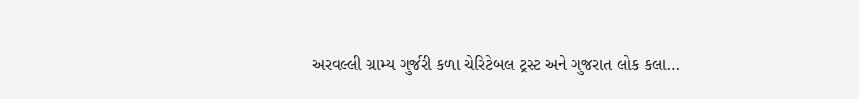અરવલ્લી ગ્રામ્ય ગુર્જરી કળા ચેરિટેબલ ટ્રસ્ટ અને ગુજરાત લોક કલા…